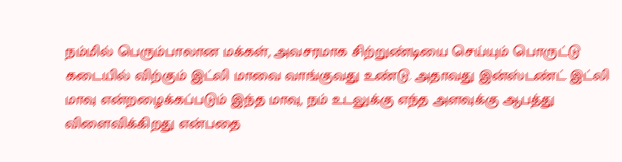நம்மில் பெரும்பாலான மக்கள், அவசரமாக சிற்றுண்டியை செய்யும் பொருட்டு கடையில் விற்கும் இட்லி மாவை வாங்குவது உண்டு. அதாவது இன்ஸ்டண்ட் இட்லி மாவு என்றழைக்கப்படும் இந்த மாவு, நம் உடலுக்கு எந்த அளவுக்கு ஆபத்து விளைவிக்கிறது என்பதை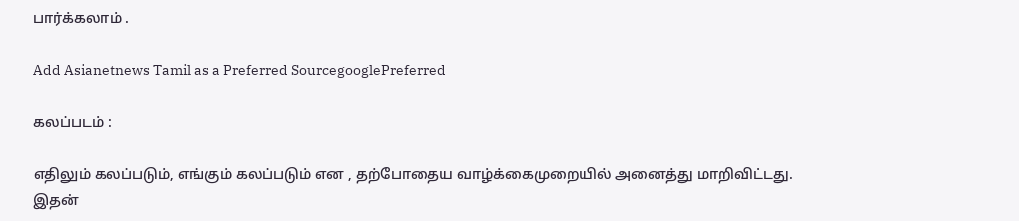பார்க்கலாம் .

Add Asianetnews Tamil as a Preferred SourcegooglePreferred

கலப்படம் :

எதிலும் கலப்படும், எங்கும் கலப்படும் என , தற்போதைய வாழ்க்கைமுறையில் அனைத்து மாறிவிட்டது. இதன்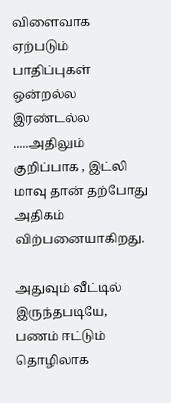விளைவாக ஏற்படும் பாதிப்புகள் ஒன்றல்ல இரண்டல்ல .....அதிலும் குறிப்பாக , இட்லி மாவு தான் தற்போது அதிகம் விற்பனையாகிறது.

அதுவும் வீட்டில் இருந்தபடியே, பணம் ஈட்டும் தொழிலாக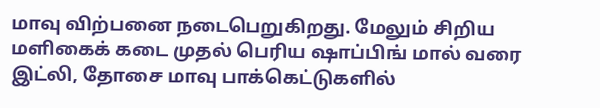மாவு விற்பனை நடைபெறுகிறது. மேலும் சிறிய மளிகைக் கடை முதல் பெரிய ஷாப்பிங் மால் வரை இட்லி, தோசை மாவு பாக்கெட்டுகளில்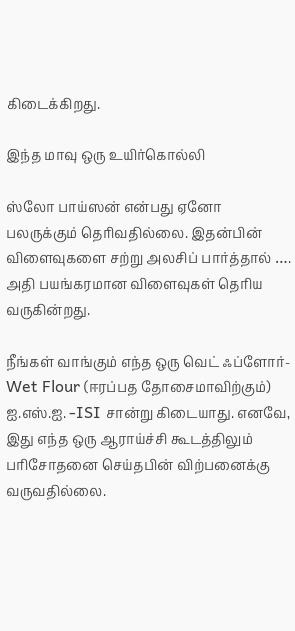கிடைக்கிறது.

இந்த மாவு ஒரு உயிர்கொல்லி

ஸ்லோ பாய்ஸன் என்பது ஏனோ பலருக்கும் தெரிவதில்லை. இதன்பின் விளைவுகளை சற்று அலசிப் பார்த்தால் …. அதி பயங்கரமான விளைவுகள் தெரிய வருகின்றது.

நீங்கள் வாங்கும் எந்த ஒரு வெட் ஃப்ளோர்-Wet Flour (ஈரப்பத தோசைமாவிற்கும்) ஐ.எஸ்.ஐ. -ISI சான்று கிடையாது. எனவே, இது எந்த ஒரு ஆராய்ச்சி கூடத்திலும் பரிசோதனை செய்தபின் விற்பனைக்கு வருவதில்லை.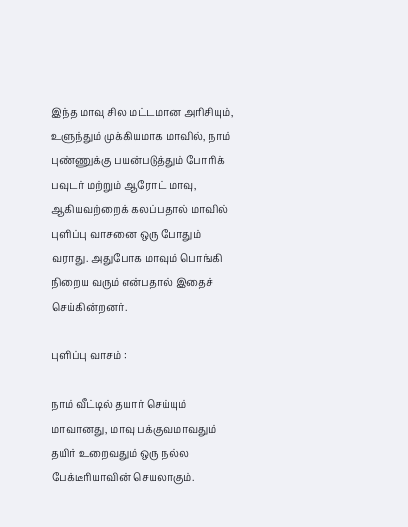இந்த மாவு சில மட்டமான அரிசியும், உளுந்தும் முக்கியமாக மாவில், நாம் புண்ணுக்கு பயன்படுத்தும் போரிக் பவுடர் மற்றும் ஆரோட் மாவு, ஆகியவற்றைக் கலப்பதால் மாவில் புளிப்பு வாசனை ஒரு போதும் வராது. அதுபோக மாவும் பொங்கி நிறைய வரும் என்பதால் இதைச் செய்கின்றனர்.

புளிப்பு வாசம் :

நாம் வீட்டில் தயார் செய்யும் மாவானது, மாவு பக்குவமாவதும் தயிர் உறைவதும் ஒரு நல்ல பேக்டீரியாவின் செயலாகும்.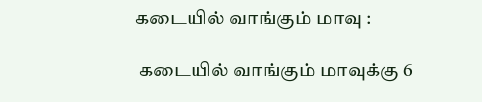கடையில் வாங்கும் மாவு :

 கடையில் வாங்கும் மாவுக்கு 6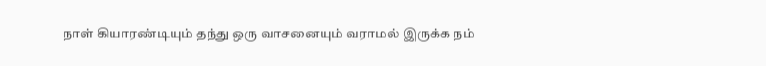நாள் கியாரண்டியும் தந்து ஒரு வாசனையும் வராமல் இருக்க நம்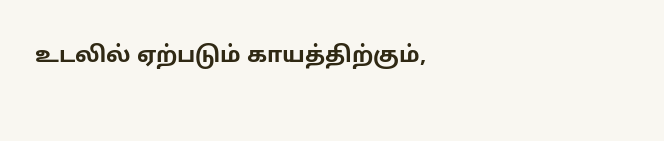உடலில் ஏற்படும் காயத்திற்கும்,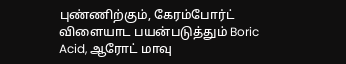புண்ணிற்கும், கேரம்போர்ட் விளையாட பயன்படுத்தும் Boric Acid, ஆரோட் மாவு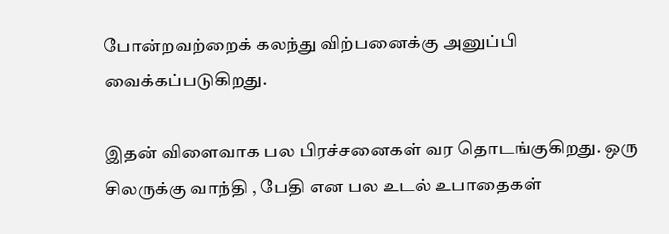போன்றவற்றைக் கலந்து விற்பனைக்கு அனுப்பி வைக்கப்படுகிறது.

இதன் விளைவாக பல பிரச்சனைகள் வர தொடங்குகிறது. ஒரு சிலருக்கு வாந்தி , பேதி என பல உடல் உபாதைகள்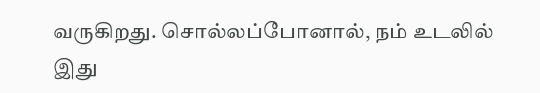வருகிறது. சொல்லப்போனால், நம் உடலில் இது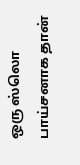ஒரு ஸ்லொ பாய்சனாக தான்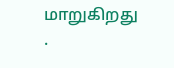மாறுகிறது .